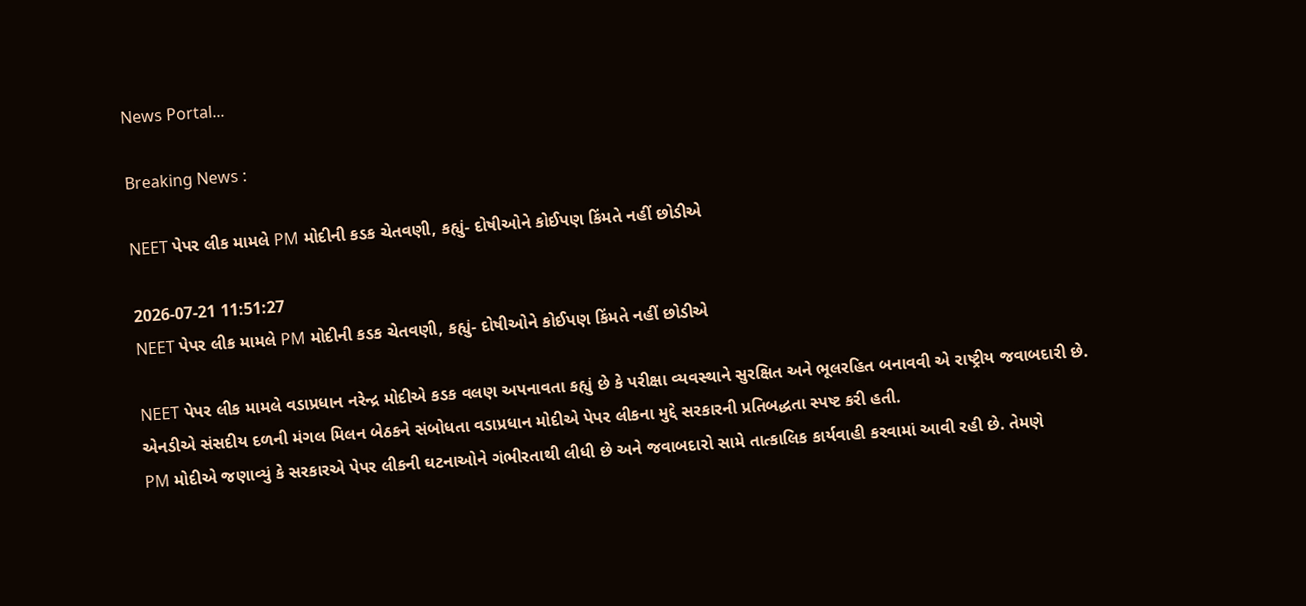News Portal...

Breaking News :

NEET પેપર લીક મામલે PM મોદીની કડક ચેતવણી, કહ્યું- દોષીઓને કોઈપણ કિંમતે નહીં છોડીએ

2026-07-21 11:51:27
NEET પેપર લીક મામલે PM મોદીની કડક ચેતવણી, કહ્યું- દોષીઓને કોઈપણ કિંમતે નહીં છોડીએ

NEET પેપર લીક મામલે વડાપ્રધાન નરેન્દ્ર મોદીએ કડક વલણ અપનાવતા કહ્યું છે કે પરીક્ષા વ્યવસ્થાને સુરક્ષિત અને ભૂલરહિત બનાવવી એ રાષ્ટ્રીય જવાબદારી છે. એનડીએ સંસદીય દળની મંગલ મિલન બેઠકને સંબોધતા વડાપ્રધાન મોદીએ પેપર લીકના મુદ્દે સરકારની પ્રતિબદ્ધતા સ્પષ્ટ કરી હતી.
PM મોદીએ જણાવ્યું કે સરકારએ પેપર લીકની ઘટનાઓને ગંભીરતાથી લીધી છે અને જવાબદારો સામે તાત્કાલિક કાર્યવાહી કરવામાં આવી રહી છે. તેમણે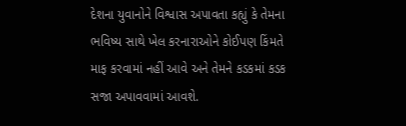દેશના યુવાનોને વિશ્વાસ અપાવતા કહ્યું કે તેમના ભવિષ્ય સાથે ખેલ કરનારાઓને કોઈપણ કિંમતે માફ કરવામાં નહીં આવે અને તેમને કડકમાં કડક સજા અપાવવામાં આવશે.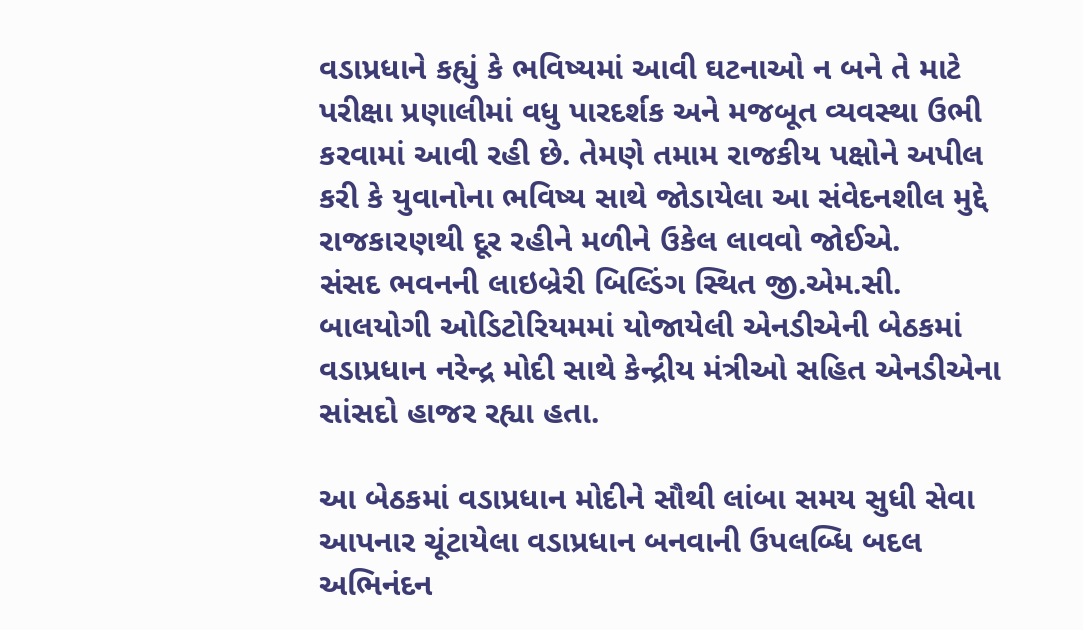વડાપ્રધાને કહ્યું કે ભવિષ્યમાં આવી ઘટનાઓ ન બને તે માટે પરીક્ષા પ્રણાલીમાં વધુ પારદર્શક અને મજબૂત વ્યવસ્થા ઉભી કરવામાં આવી રહી છે. તેમણે તમામ રાજકીય પક્ષોને અપીલ કરી કે યુવાનોના ભવિષ્ય સાથે જોડાયેલા આ સંવેદનશીલ મુદ્દે રાજકારણથી દૂર રહીને મળીને ઉકેલ લાવવો જોઈએ.
સંસદ ભવનની લાઇબ્રેરી બિલ્ડિંગ સ્થિત જી.એમ.સી. બાલયોગી ઓડિટોરિયમમાં યોજાયેલી એનડીએની બેઠકમાં વડાપ્રધાન નરેન્દ્ર મોદી સાથે કેન્દ્રીય મંત્રીઓ સહિત એનડીએના સાંસદો હાજર રહ્યા હતા.

આ બેઠકમાં વડાપ્રધાન મોદીને સૌથી લાંબા સમય સુધી સેવા આપનાર ચૂંટાયેલા વડાપ્રધાન બનવાની ઉપલબ્ધિ બદલ અભિનંદન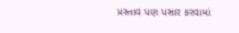પ્રસ્તાવ પણ પસાર કરવામાં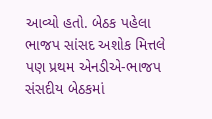આવ્યો હતો. બેઠક પહેલા ભાજપ સાંસદ અશોક મિત્તલે પણ પ્રથમ એનડીએ-ભાજપ સંસદીય બેઠકમાં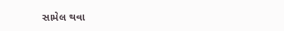સામેલ થવા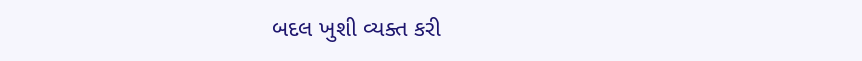બદલ ખુશી વ્યક્ત કરી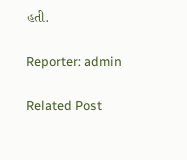હતી.

Reporter: admin

Related Post